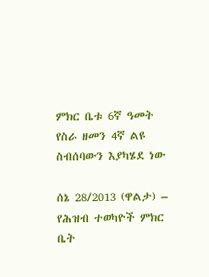ምክር ቤቱ 6ኛ ዓመት የስራ ዘመን 4ኛ ልዩ ስብሰባውን እያካሄደ ነው

ሰኔ 28/2013 (ዋልታ) – የሕዝብ ተወካዮች ምክር ቤት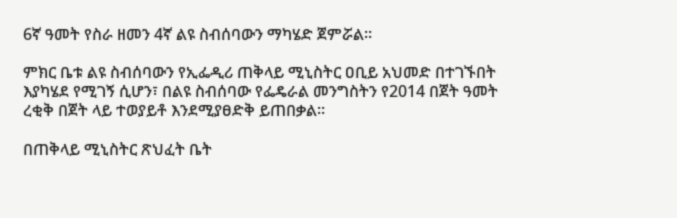6ኛ ዓመት የስራ ዘመን 4ኛ ልዩ ስብሰባውን ማካሄድ ጀምሯል፡፡

ምክር ቤቱ ልዩ ስብሰባውን የኢፌዲሪ ጠቅላይ ሚኒስትር ዐቢይ አህመድ በተገኙበት እያካሄደ የሚገኝ ሲሆን፣ በልዩ ስብሰባው የፌዴራል መንግስትን የ2014 በጀት ዓመት ረቂቅ በጀት ላይ ተወያይቶ እንደሚያፀድቅ ይጠበቃል፡፡

በጠቅላይ ሚኒስትር ጽህፈት ቤት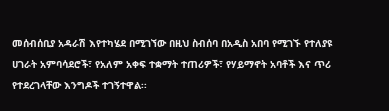መሰብሰቢያ አዳራሽ እየተካሄደ በሚገኘው በዚህ ስብሰባ በአዲስ አበባ የሚገኙ የተለያዩ ሀገራት አምባሳደሮች፣ የአለም አቀፍ ተቋማት ተጠሪዎች፣ የሃይማኖት አባቶች እና ጥሪ የተደረገላቸው እንግዶች ተገኝተዋል፡፡